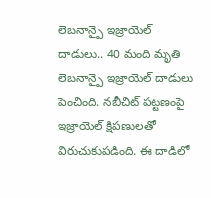లెబనాన్పై ఇజ్రాయెల్ దాడులు.. 40 మంది మృతి
లెబనాన్పై ఇజ్రాయెల్ దాడులు పెంచింది. నబీచిట్ పట్టణంపై ఇజ్రాయెల్ క్షిపణులతో విరుచుకుపడింది. ఈ దాడిలో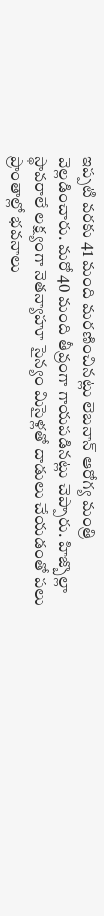ఇప్పటి వరకు 41 మంది మరణించినట్లు లెబనాన్ ఆరోగ్య మంత్రి వెల్లడించారు. మరో 40 మంది తీవ్రంగా గాయపడినట్లు చెప్పారు. హిజ్బొల్లా స్థావరాలే లక్ష్యంగా నెతన్యాహూ సైన్యం మిసైళ్లతో దాడులు చేయడంతో పలు ప్రాంతాల్లో భవనాలు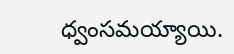ధ్వంసమయ్యాయి.